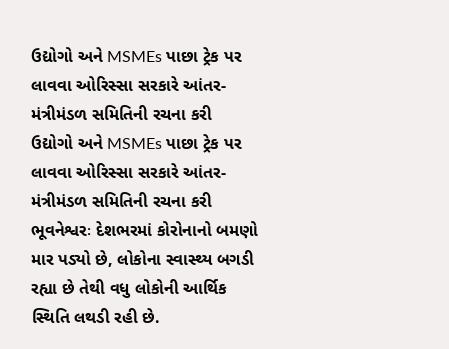ઉદ્યોગો અને MSMEs પાછા ટ્રેક પર લાવવા ઓરિસ્સા સરકારે આંતર-મંત્રીમંડળ સમિતિની રચના કરી
ઉદ્યોગો અને MSMEs પાછા ટ્રેક પર લાવવા ઓરિસ્સા સરકારે આંતર-મંત્રીમંડળ સમિતિની રચના કરી
ભૂવનેશ્વરઃ દેશભરમાં કોરોનાનો બમણો માર પડ્યો છે, લોકોના સ્વાસ્થ્ય બગડી રહ્યા છે તેથી વધુ લોકોની આર્થિક સ્થિતિ લથડી રહી છે.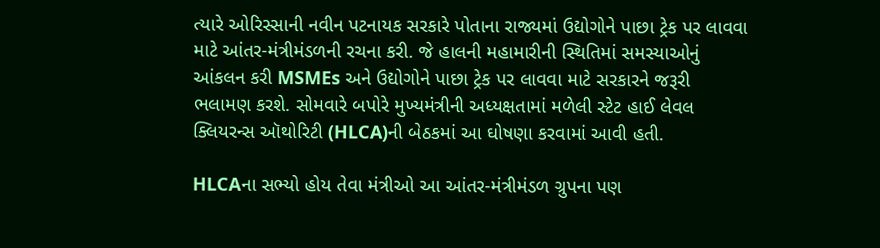ત્યારે ઓરિસ્સાની નવીન પટનાયક સરકારે પોતાના રાજ્યમાં ઉદ્યોગોને પાછા ટ્રેક પર લાવવા માટે આંતર-મંત્રીમંડળની રચના કરી. જે હાલની મહામારીની સ્થિતિમાં સમસ્યાઓનું આંકલન કરી MSMEs અને ઉદ્યોગોને પાછા ટ્રેક પર લાવવા માટે સરકારને જરૂરી ભલામણ કરશે. સોમવારે બપોરે મુખ્યમંત્રીની અધ્યક્ષતામાં મળેલી સ્ટેટ હાઈ લેવલ ક્લિયરન્સ ઑથોરિટી (HLCA)ની બેઠકમાં આ ઘોષણા કરવામાં આવી હતી.

HLCAના સભ્યો હોય તેવા મંત્રીઓ આ આંતર-મંત્રીમંડળ ગ્રુપના પણ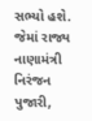સભ્યો હશે. જેમાં રાજ્ય નાણામંત્રી નિરંજન પુજારી,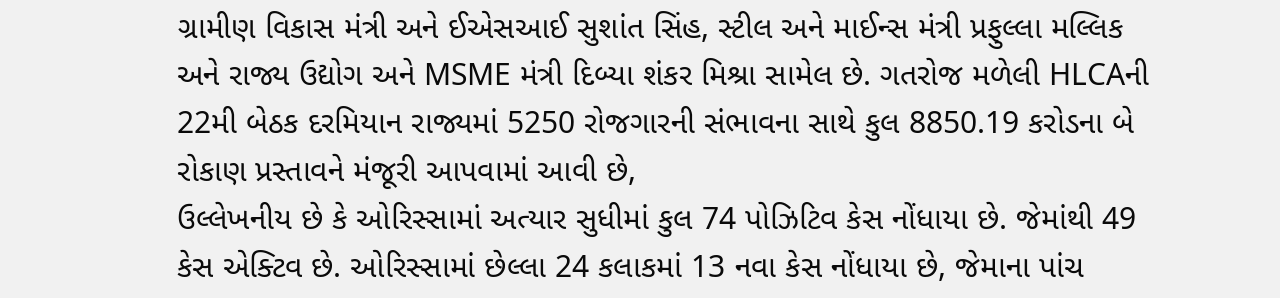ગ્રામીણ વિકાસ મંત્રી અને ઈએસઆઈ સુશાંત સિંહ, સ્ટીલ અને માઈન્સ મંત્રી પ્રફુલ્લા મલ્લિક અને રાજ્ય ઉદ્યોગ અને MSME મંત્રી દિબ્યા શંકર મિશ્રા સામેલ છે. ગતરોજ મળેલી HLCAની 22મી બેઠક દરમિયાન રાજ્યમાં 5250 રોજગારની સંભાવના સાથે કુલ 8850.19 કરોડના બે રોકાણ પ્રસ્તાવને મંજૂરી આપવામાં આવી છે,
ઉલ્લેખનીય છે કે ઓરિસ્સામાં અત્યાર સુધીમાં કુલ 74 પોઝિટિવ કેસ નોંધાયા છે. જેમાંથી 49 કેસ એક્ટિવ છે. ઓરિસ્સામાં છેલ્લા 24 કલાકમાં 13 નવા કેસ નોંધાયા છે, જેમાના પાંચ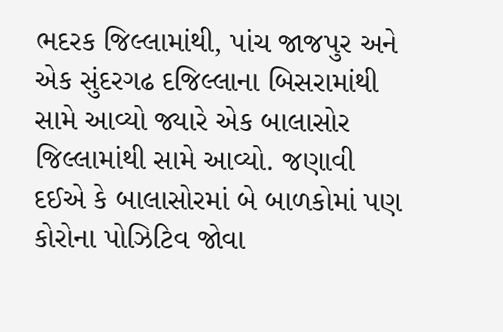ભદરક જિલ્લામાંથી, પાંચ જાજપુર અને એક સુંદરગઢ દજિલ્લાના બિસરામાંથી સામે આવ્યો જ્યારે એક બાલાસોર જિલ્લામાંથી સામે આવ્યો. જણાવી દઈએ કે બાલાસોરમાં બે બાળકોમાં પણ કોરોના પોઝિટિવ જોવા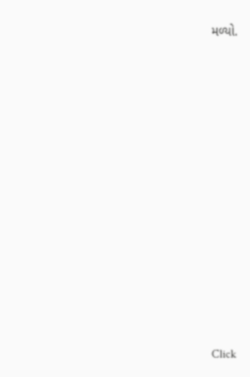મળ્યો.












Click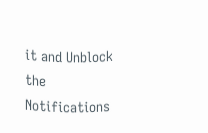it and Unblock the Notifications